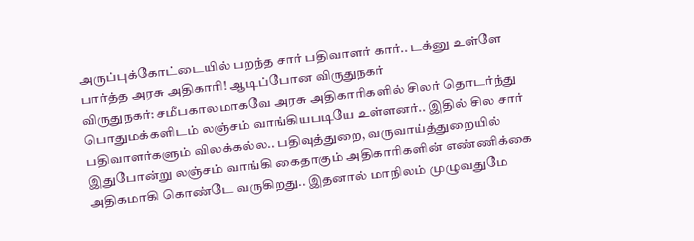அருப்புக்கோட்டையில் பறந்த சார் பதிவாளர் கார்.. டக்னு உள்ளே பார்த்த அரசு அதிகாரி! ஆடிப்போன விருதுநகர்
விருதுநகர்: சமீபகாலமாகவே அரசு அதிகாரிகளில் சிலர் தொடர்ந்து பொதுமக்களிடம் லஞ்சம் வாங்கியபடியே உள்ளனர்.. இதில் சில சார் பதிவாளர்களும் விலக்கல்ல.. பதிவுத்துறை, வருவாய்த்துறையில் இதுபோன்று லஞ்சம் வாங்கி கைதாகும் அதிகாரிகளின் எண்ணிக்கை அதிகமாகி கொண்டே வருகிறது.. இதனால் மாநிலம் முழுவதுமே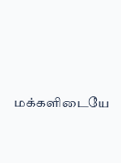மக்களிடையே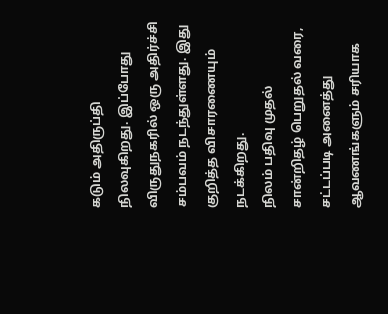கடும் அதிருப்தி நிலவுகிறது. இப்போது விருதுநகரில் ஒரு அதிர்ச்சி சம்பவம் நடந்துள்ளது. இது குறித்த விசாரணையும் நடக்கிறது.
நிலம் பதிவு முதல் சான்றிதழ் பெறுதல் வரை, சட்டப்படி அனைத்து ஆவணங்களும் சரியாக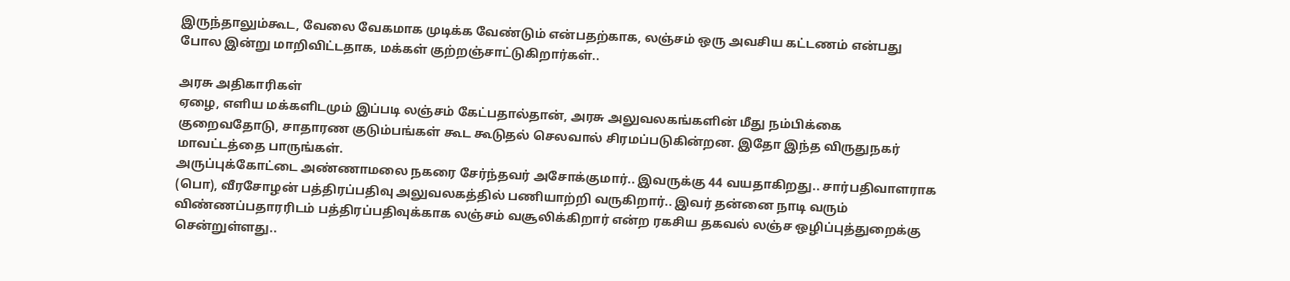இருந்தாலும்கூட, வேலை வேகமாக முடிக்க வேண்டும் என்பதற்காக, லஞ்சம் ஒரு அவசிய கட்டணம் என்பது போல இன்று மாறிவிட்டதாக, மக்கள் குற்றஞ்சாட்டுகிறார்கள்..

அரசு அதிகாரிகள்
ஏழை, எளிய மக்களிடமும் இப்படி லஞ்சம் கேட்பதால்தான், அரசு அலுவலகங்களின் மீது நம்பிக்கை குறைவதோடு, சாதாரண குடும்பங்கள் கூட கூடுதல் செலவால் சிரமப்படுகின்றன. இதோ இந்த விருதுநகர் மாவட்டத்தை பாருங்கள்.
அருப்புக்கோட்டை அண்ணாமலை நகரை சேர்ந்தவர் அசோக்குமார்.. இவருக்கு 44 வயதாகிறது.. சார்பதிவாளராக (பொ), வீரசோழன் பத்திரப்பதிவு அலுவலகத்தில் பணியாற்றி வருகிறார்.. இவர் தன்னை நாடி வரும் விண்ணப்பதாரரிடம் பத்திரப்பதிவுக்காக லஞ்சம் வசூலிக்கிறார் என்ற ரகசிய தகவல் லஞ்ச ஒழிப்புத்துறைக்கு சென்றுள்ளது..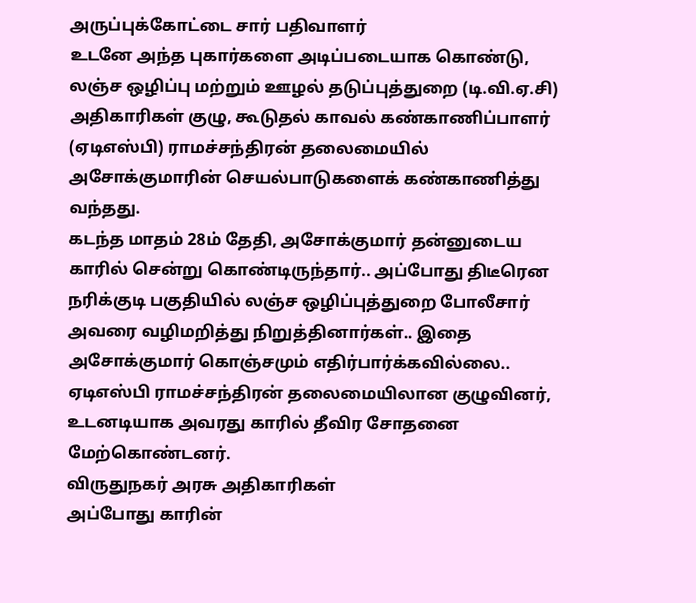அருப்புக்கோட்டை சார் பதிவாளர்
உடனே அந்த புகார்களை அடிப்படையாக கொண்டு, லஞ்ச ஒழிப்பு மற்றும் ஊழல் தடுப்புத்துறை (டி.வி.ஏ.சி) அதிகாரிகள் குழு, கூடுதல் காவல் கண்காணிப்பாளர் (ஏடிஎஸ்பி) ராமச்சந்திரன் தலைமையில் அசோக்குமாரின் செயல்பாடுகளைக் கண்காணித்து வந்தது.
கடந்த மாதம் 28ம் தேதி, அசோக்குமார் தன்னுடைய காரில் சென்று கொண்டிருந்தார்.. அப்போது திடீரென நரிக்குடி பகுதியில் லஞ்ச ஒழிப்புத்துறை போலீசார் அவரை வழிமறித்து நிறுத்தினார்கள்.. இதை அசோக்குமார் கொஞ்சமும் எதிர்பார்க்கவில்லை.. ஏடிஎஸ்பி ராமச்சந்திரன் தலைமையிலான குழுவினர், உடனடியாக அவரது காரில் தீவிர சோதனை மேற்கொண்டனர்.
விருதுநகர் அரசு அதிகாரிகள்
அப்போது காரின்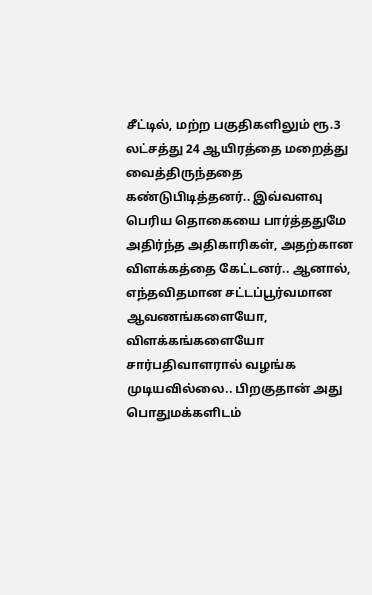சீட்டில், மற்ற பகுதிகளிலும் ரூ.3 லட்சத்து 24 ஆயிரத்தை மறைத்து வைத்திருந்ததை கண்டுபிடித்தனர்.. இவ்வளவு பெரிய தொகையை பார்த்ததுமே அதிர்ந்த அதிகாரிகள், அதற்கான விளக்கத்தை கேட்டனர்.. ஆனால், எந்தவிதமான சட்டப்பூர்வமான ஆவணங்களையோ, விளக்கங்களையோ சார்பதிவாளரால் வழங்க முடியவில்லை.. பிறகுதான் அது பொதுமக்களிடம்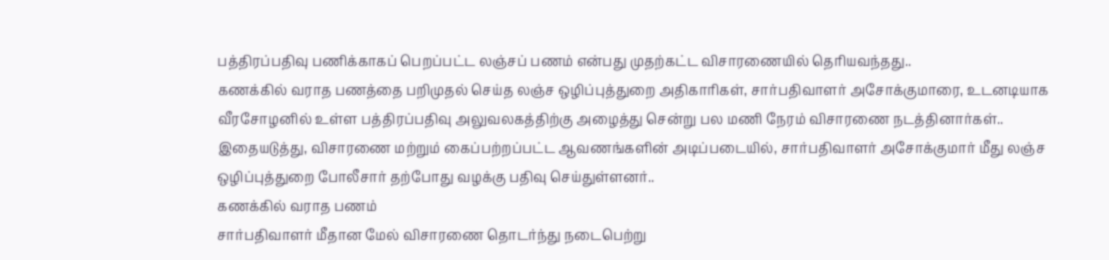பத்திரப்பதிவு பணிக்காகப் பெறப்பட்ட லஞ்சப் பணம் என்பது முதற்கட்ட விசாரணையில் தெரியவந்தது..
கணக்கில் வராத பணத்தை பறிமுதல் செய்த லஞ்ச ஒழிப்புத்துறை அதிகாரிகள், சார்பதிவாளர் அசோக்குமாரை, உடனடியாக வீரசோழனில் உள்ள பத்திரப்பதிவு அலுவலகத்திற்கு அழைத்து சென்று பல மணி நேரம் விசாரணை நடத்தினார்கள்..
இதையடுத்து, விசாரணை மற்றும் கைப்பற்றப்பட்ட ஆவணங்களின் அடிப்படையில், சார்பதிவாளர் அசோக்குமார் மீது லஞ்ச ஒழிப்புத்துறை போலீசார் தற்போது வழக்கு பதிவு செய்துள்ளனர்..
கணக்கில் வராத பணம்
சார்பதிவாளர் மீதான மேல் விசாரணை தொடர்ந்து நடைபெற்று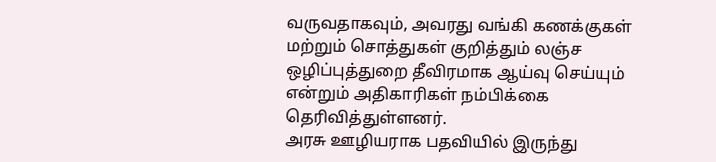வருவதாகவும், அவரது வங்கி கணக்குகள் மற்றும் சொத்துகள் குறித்தும் லஞ்ச ஒழிப்புத்துறை தீவிரமாக ஆய்வு செய்யும் என்றும் அதிகாரிகள் நம்பிக்கை தெரிவித்துள்ளனர்.
அரசு ஊழியராக பதவியில் இருந்து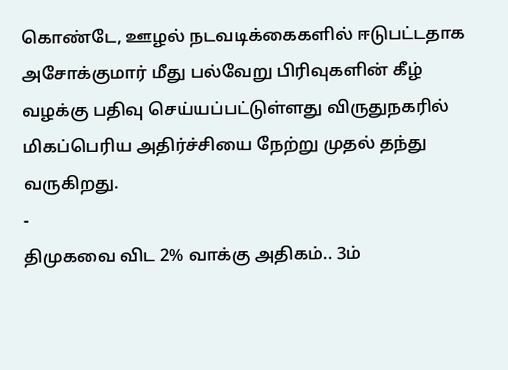கொண்டே, ஊழல் நடவடிக்கைகளில் ஈடுபட்டதாக அசோக்குமார் மீது பல்வேறு பிரிவுகளின் கீழ் வழக்கு பதிவு செய்யப்பட்டுள்ளது விருதுநகரில் மிகப்பெரிய அதிர்ச்சியை நேற்று முதல் தந்து வருகிறது.
-
திமுகவை விட 2% வாக்கு அதிகம்.. 3ம்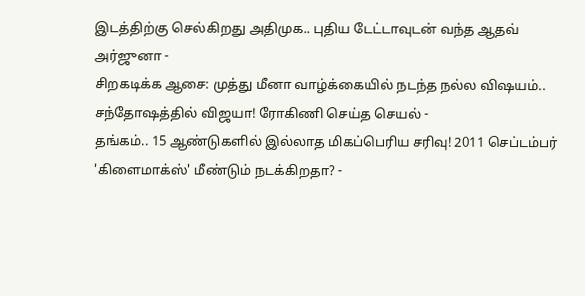இடத்திற்கு செல்கிறது அதிமுக.. புதிய டேட்டாவுடன் வந்த ஆதவ் அர்ஜுனா -
சிறகடிக்க ஆசை: முத்து மீனா வாழ்க்கையில் நடந்த நல்ல விஷயம்.. சந்தோஷத்தில் விஜயா! ரோகிணி செய்த செயல் -
தங்கம்.. 15 ஆண்டுகளில் இல்லாத மிகப்பெரிய சரிவு! 2011 செப்டம்பர் 'கிளைமாக்ஸ்' மீண்டும் நடக்கிறதா? -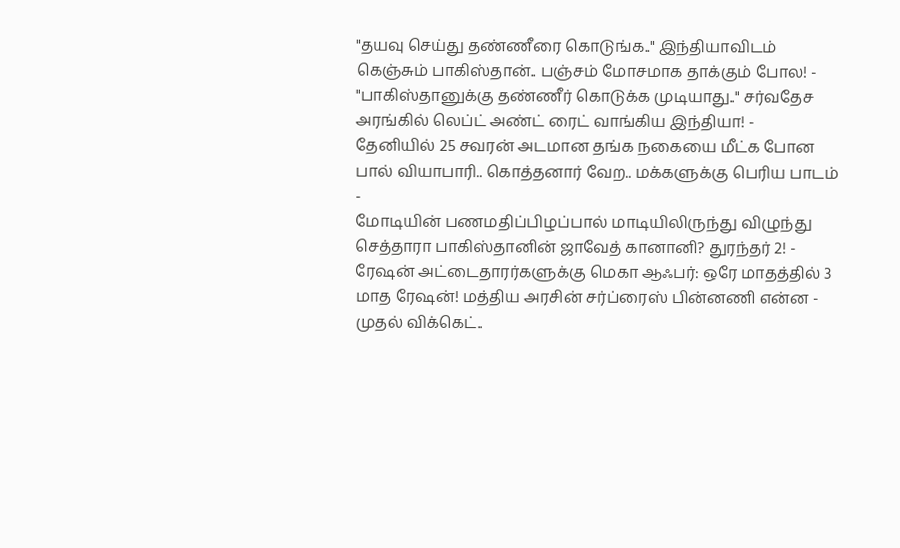"தயவு செய்து தண்ணீரை கொடுங்க.." இந்தியாவிடம் கெஞ்சும் பாகிஸ்தான்.. பஞ்சம் மோசமாக தாக்கும் போல! -
"பாகிஸ்தானுக்கு தண்ணீர் கொடுக்க முடியாது.." சர்வதேச அரங்கில் லெப்ட் அண்ட் ரைட் வாங்கிய இந்தியா! -
தேனியில் 25 சவரன் அடமான தங்க நகையை மீட்க போன பால் வியாபாரி.. கொத்தனார் வேற.. மக்களுக்கு பெரிய பாடம் -
மோடியின் பணமதிப்பிழப்பால் மாடியிலிருந்து விழுந்து செத்தாரா பாகிஸ்தானின் ஜாவேத் கானானி? துரந்தர் 2! -
ரேஷன் அட்டைதாரர்களுக்கு மெகா ஆஃபர்: ஒரே மாதத்தில் 3 மாத ரேஷன்! மத்திய அரசின் சர்ப்ரைஸ் பின்னணி என்ன -
முதல் விக்கெட்..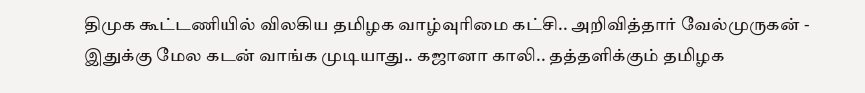திமுக கூட்டணியில் விலகிய தமிழக வாழ்வுரிமை கட்சி.. அறிவித்தார் வேல்முருகன் -
இதுக்கு மேல கடன் வாங்க முடியாது.. கஜானா காலி.. தத்தளிக்கும் தமிழக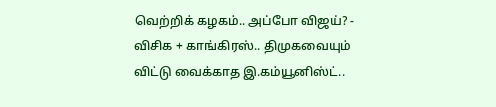வெற்றிக் கழகம்.. அப்போ விஜய்? -
விசிக + காங்கிரஸ்.. திமுகவையும் விட்டு வைக்காத இ.கம்யூனிஸ்ட்..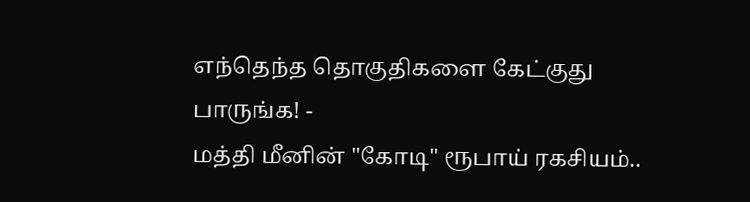எந்தெந்த தொகுதிகளை கேட்குது பாருங்க! -
மத்தி மீனின் "கோடி" ரூபாய் ரகசியம்..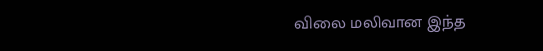விலை மலிவான இந்த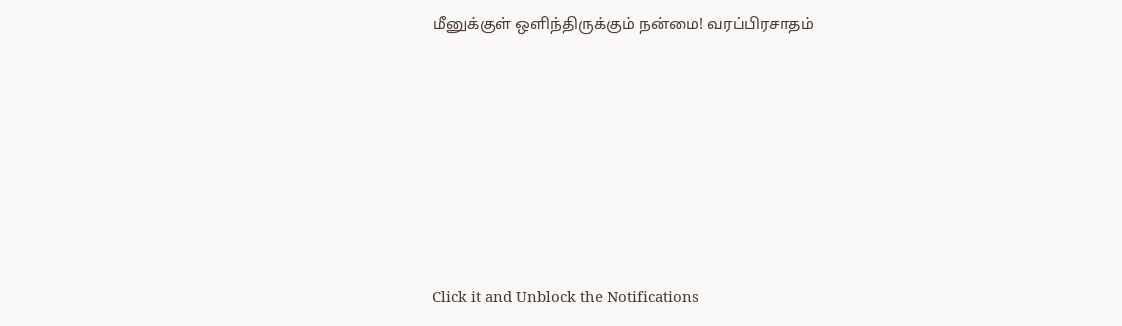மீனுக்குள் ஒளிந்திருக்கும் நன்மை! வரப்பிரசாதம்












Click it and Unblock the Notifications